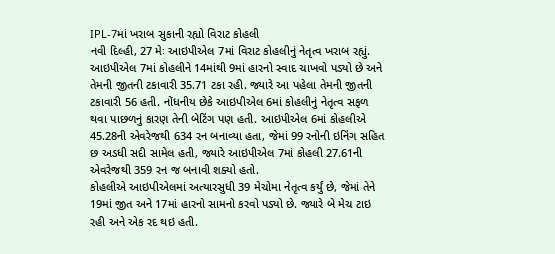IPL-7માં ખરાબ સુકાની રહ્યો વિરાટ કોહલી
નવી દિલ્હી, 27 મેઃ આઇપીએલ 7માં વિરાટ કોહલીનું નેતૃત્વ ખરાબ રહ્યું. આઇપીએલ 7માં કોહલીને 14માંથી 9માં હારનો સ્વાદ ચાખવો પડ્યો છે અને તેમની જીતની ટકાવારી 35.71 ટકા રહી. જ્યારે આ પહેલા તેમની જીતની ટકાવારી 56 હતી. નોંધનીય છેકે આઇપીએલ 6માં કોહલીનું નેતૃત્વ સફળ થવા પાછળનું કારણ તેની બેટિંગ પણ હતી. આઇપીએલ 6માં કોહલીએ 45.28ની એવરેજથી 634 રન બનાવ્યા હતા, જેમાં 99 રનોની ઇનિંગ સહિત છ અડધી સદી સામેલ હતી, જ્યારે આઇપીએલ 7માં કોહલી 27.61ની એવરેજથી 359 રન જ બનાવી શક્યો હતો.
કોહલીએ આઇપીએલમાં અત્યારસુધી 39 મેચોમા નેતૃત્વ કર્યું છે, જેમાં તેને 19માં જીત અને 17માં હારનો સામનો કરવો પડ્યો છે. જ્યારે બે મેચ ટાઇ રહી અને એક રદ થઇ હતી.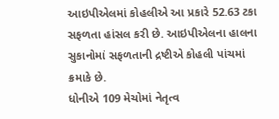આઇપીએલમાં કોહલીએ આ પ્રકારે 52.63 ટકા સફળતા હાંસલ કરી છે. આઇપીએલના હાલના સુકાનોમાં સફળતાની દ્રષ્ટીએ કોહલી પાંચમાં ક્રમાકે છે.
ધોનીએ 109 મેચોમાં નેતૃત્વ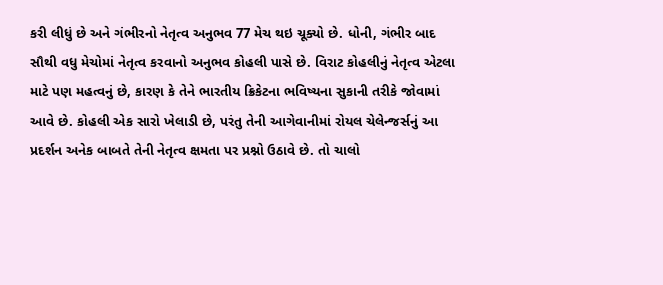કરી લીધું છે અને ગંભીરનો નેતૃત્વ અનુભવ 77 મેચ થઇ ચૂક્યો છે. ધોની, ગંભીર બાદ સૌથી વધુ મેચોમાં નેતૃત્વ કરવાનો અનુભવ કોહલી પાસે છે. વિરાટ કોહલીનું નેતૃત્વ એટલા માટે પણ મહત્વનું છે, કારણ કે તેને ભારતીય ક્રિકેટના ભવિષ્યના સુકાની તરીકે જોવામાં આવે છે. કોહલી એક સારો ખેલાડી છે, પરંતુ તેની આગેવાનીમાં રોયલ ચેલેન્જર્સનું આ પ્રદર્શન અનેક બાબતે તેની નેતૃત્વ ક્ષમતા પર પ્રશ્નો ઉઠાવે છે. તો ચાલો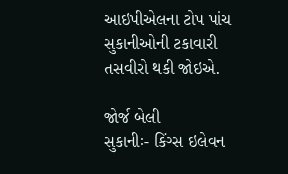આઇપીએલના ટોપ પાંચ સુકાનીઓની ટકાવારી તસવીરો થકી જોઇએ.

જોર્જ બેલી
સુકાનીઃ- કિંગ્સ ઇલેવન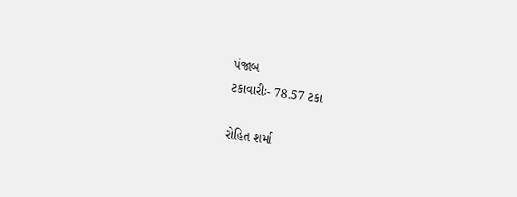પંજાબ
ટકાવારીઃ- 78.57 ટકા

રોહિત શર્મા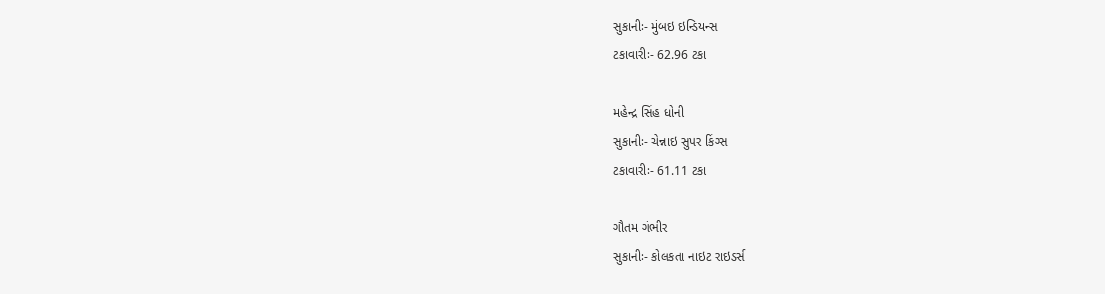સુકાનીઃ- મુંબઇ ઇન્ડિયન્સ
ટકાવારીઃ- 62.96 ટકા

મહેન્દ્ર સિંહ ધોની
સુકાનીઃ- ચેન્નાઇ સુપર કિંગ્સ
ટકાવારીઃ- 61.11 ટકા

ગૌતમ ગંભીર
સુકાનીઃ- કોલકતા નાઇટ રાઇડર્સ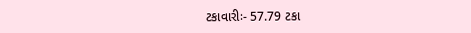ટકાવારીઃ- 57.79 ટકા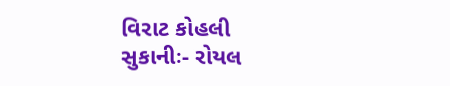વિરાટ કોહલી
સુકાનીઃ- રોયલ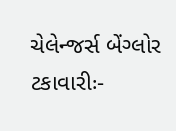ચેલેન્જર્સ બેંગ્લોર
ટકાવારીઃ-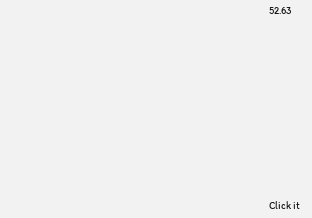52.63












Click it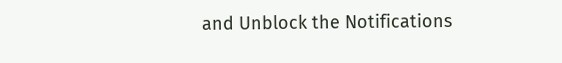and Unblock the Notifications